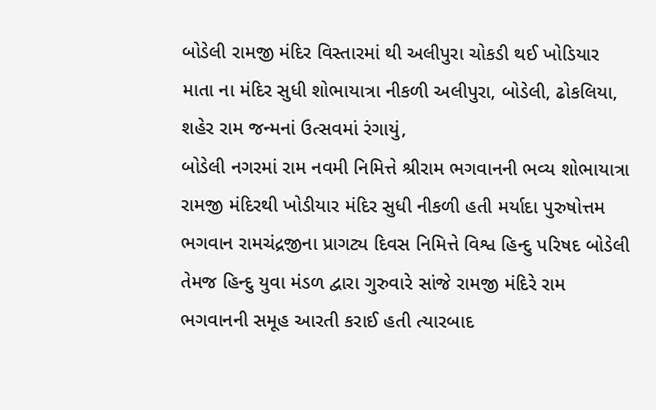બોડેલી રામજી મંદિર વિસ્તારમાં થી અલીપુરા ચોકડી થઈ ખોડિયાર માતા ના મંદિર સુધી શોભાયાત્રા નીકળી અલીપુરા, બોડેલી, ઢોકલિયા, શહેર રામ જન્મનાં ઉત્સવમાં રંગાયું,
બોડેલી નગરમાં રામ નવમી નિમિત્તે શ્રીરામ ભગવાનની ભવ્ય શોભાયાત્રા રામજી મંદિરથી ખોડીયાર મંદિર સુધી નીકળી હતી મર્યાદા પુરુષોત્તમ ભગવાન રામચંદ્રજીના પ્રાગટ્ય દિવસ નિમિત્તે વિશ્વ હિન્દુ પરિષદ બોડેલી તેમજ હિન્દુ યુવા મંડળ દ્વારા ગુરુવારે સાંજે રામજી મંદિરે રામ ભગવાનની સમૂહ આરતી કરાઈ હતી ત્યારબાદ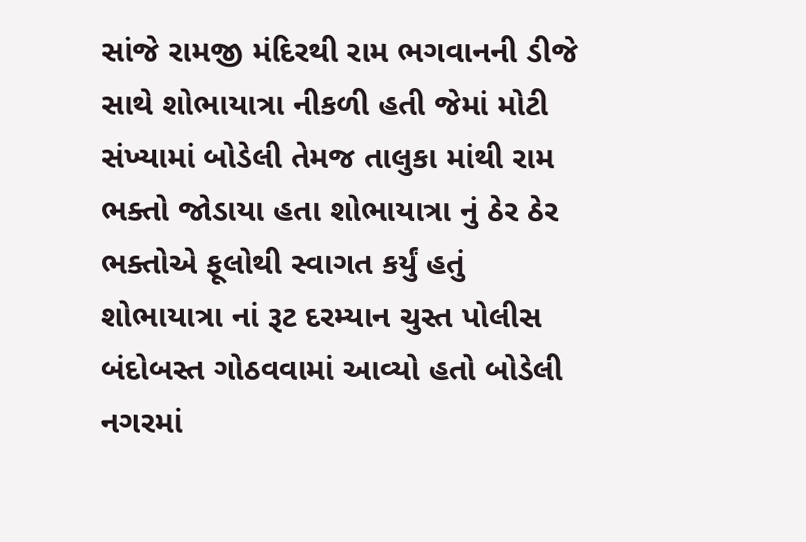સાંજે રામજી મંદિરથી રામ ભગવાનની ડીજે સાથે શોભાયાત્રા નીકળી હતી જેમાં મોટી સંખ્યામાં બોડેલી તેમજ તાલુકા માંથી રામ ભક્તો જોડાયા હતા શોભાયાત્રા નું ઠેર ઠેર ભક્તોએ ફૂલોથી સ્વાગત કર્યું હતું શોભાયાત્રા નાં રૂટ દરમ્યાન ચુસ્ત પોલીસ બંદોબસ્ત ગોઠવવામાં આવ્યો હતો બોડેલી નગરમાં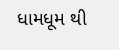ધામધૂમ થી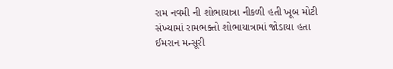રામ નવમી ની શોભાયાત્રા નીકળી હતી ખૂબ મોટી સંખ્યામાં રામભક્તો શોભાયાત્રામાં જોડાયા હતા
ઈમરાન મન્સૂરી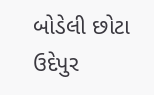બોડેલી છોટા ઉદેપુર